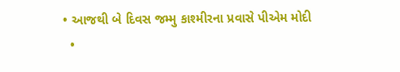• આજથી બે દિવસ જમ્મુ કાશ્મીરના પ્રવાસે પીએમ મોદી
  •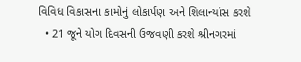વિવિધ વિકાસના કામોનું લોકાર્પણ અને શિલાન્યાંસ કરશે
  • 21 જૂને યોગ દિવસની ઉજવણી કરશે શ્રીનગરમાં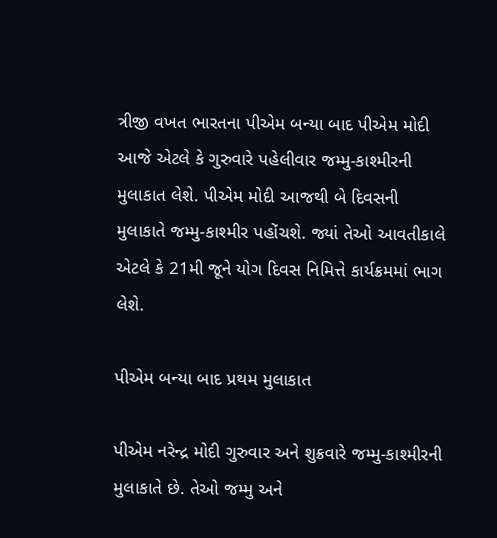ત્રીજી વખત ભારતના પીએમ બન્યા બાદ પીએમ મોદી આજે એટલે કે ગુરુવારે પહેલીવાર જમ્મુ-કાશ્મીરની મુલાકાત લેશે. પીએમ મોદી આજથી બે દિવસની મુલાકાતે જમ્મુ-કાશ્મીર પહોંચશે. જ્યાં તેઓ આવતીકાલે એટલે કે 21મી જૂને યોગ દિવસ નિમિત્તે કાર્યક્રમમાં ભાગ લેશે.

પીએમ બન્યા બાદ પ્રથમ મુલાકાત

પીએમ નરેન્દ્ર મોદી ગુરુવાર અને શુક્રવારે જમ્મુ-કાશ્મીરની મુલાકાતે છે. તેઓ જમ્મુ અને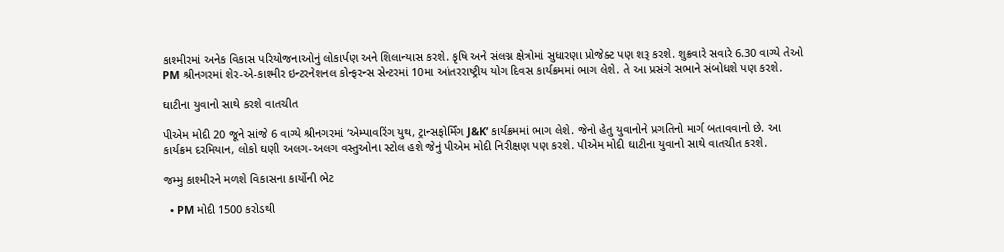કાશ્મીરમાં અનેક વિકાસ પરિયોજનાઓનું લોકાર્પણ અને શિલાન્યાસ કરશે. કૃષિ અને સંલગ્ન ક્ષેત્રોમાં સુધારણા પ્રોજેક્ટ પણ શરૂ કરશે. શુક્રવારે સવારે 6.30 વાગ્યે તેઓ PM શ્રીનગરમાં શેર-એ-કાશ્મીર ઇન્ટરનેશનલ કોન્ફરન્સ સેન્ટરમાં 10મા આંતરરાષ્ટ્રીય યોગ દિવસ કાર્યક્રમમાં ભાગ લેશે. તે આ પ્રસંગે સભાને સંબોધશે પણ કરશે.

ઘાટીના યુવાનો સાથે કરશે વાતચીત

પીએમ મોદી 20 જૂને સાંજે 6 વાગ્યે શ્રીનગરમાં ‘એમ્પાવરિંગ યુથ, ટ્રાન્સફોર્મિંગ J&K’ કાર્યક્રમમાં ભાગ લેશે. જેનો હેતુ યુવાનોને પ્રગતિનો માર્ગ બતાવવાનો છે. આ કાર્યક્રમ દરમિયાન, લોકો ઘણી અલગ-અલગ વસ્તુઓના સ્ટોલ હશે જેનું પીએમ મોદી નિરીક્ષણ પણ કરશે. પીએમ મોદી ઘાટીના યુવાનો સાથે વાતચીત કરશે.

જમ્મુ કાશ્મીરને મળશે વિકાસના કાર્યોની ભેટ

  • PM મોદી 1500 કરોડથી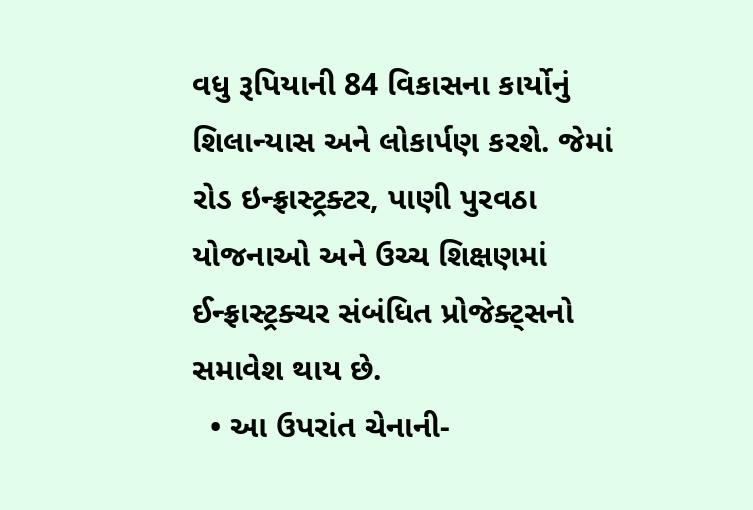વધુ રૂપિયાની 84 વિકાસના કાર્યોનું શિલાન્યાસ અને લોકાર્પણ કરશે. જેમાં રોડ ઇન્ફ્રાસ્ટ્રક્ટર, પાણી પુરવઠા યોજનાઓ અને ઉચ્ચ શિક્ષણમાં ઈન્ફ્રાસ્ટ્રક્ચર સંબંધિત પ્રોજેક્ટ્સનો સમાવેશ થાય છે.
  • આ ઉપરાંત ચેનાની-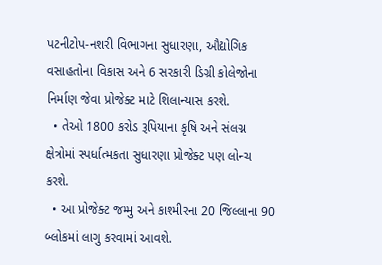પટનીટોપ-નશરી વિભાગના સુધારણા, ઔદ્યોગિક વસાહતોના વિકાસ અને 6 સરકારી ડિગ્રી કોલેજોના નિર્માણ જેવા પ્રોજેક્ટ માટે શિલાન્યાસ કરશે.
  • તેઓ 1800 કરોડ રૂપિયાના કૃષિ અને સંલગ્ન ક્ષેત્રોમાં સ્પર્ધાત્મકતા સુધારણા પ્રોજેક્ટ પણ લોન્ચ કરશે.
  • આ પ્રોજેક્ટ જમ્મુ અને કાશ્મીરના 20 જિલ્લાના 90 બ્લોકમાં લાગુ કરવામાં આવશે.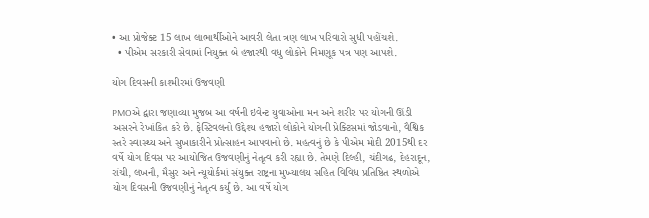• આ પ્રોજેક્ટ 15 લાખ લાભાર્થીઓને આવરી લેતા ત્રણ લાખ પરિવારો સુધી પહોંચશે.
  • પીએમ સરકારી સેવામાં નિયુક્ત બે હજારથી વધુ લોકોને નિમણૂક પત્ર પણ આપશે.

યોગ દિવસની કાશ્મીરમાં ઉજવણી

PMOએ દ્વારા જણાવ્યા મુજબ આ વર્ષની ઇવેન્ટ યુવાઓના મન અને શરીર પર યોગની ઊંડી અસરને રેખાંકિત કરે છે. ફેસ્ટિવલનો ઉદ્દેશ્ય હજારો લોકોને યોગની પ્રેક્ટિસમાં જોડવાનો, વૈશ્વિક સ્તરે સ્વાસ્થ્ય અને સુખાકારીને પ્રોત્સાહન આપવાનો છે. મહત્વનું છે કે પીએમ મોદી 2015થી દર વર્ષે યોગ દિવસ પર આયોજિત ઉજવણીનું નેતૃત્વ કરી રહ્યા છે. તેમણે દિલ્હી, ચંદીગઢ, દેહરાદૂન, રાંચી, લખનૌ, મૈસુર અને ન્યૂયોર્કમાં સંયુક્ત રાષ્ટ્રના મુખ્યાલય સહિત વિવિધ પ્રતિષ્ઠિત સ્થળોએ યોગ દિવસની ઉજવણીનું નેતૃત્વ કર્યું છે. આ વર્ષે યોગ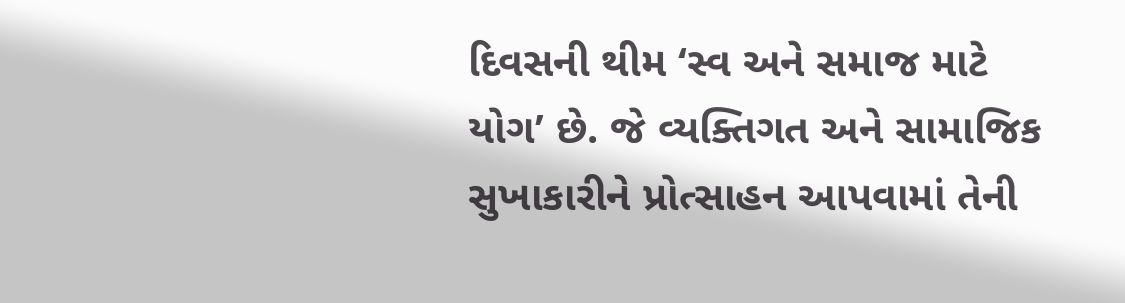દિવસની થીમ ‘સ્વ અને સમાજ માટે યોગ’ છે. જે વ્યક્તિગત અને સામાજિક સુખાકારીને પ્રોત્સાહન આપવામાં તેની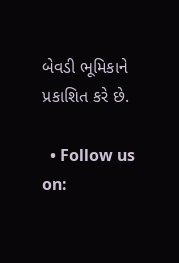બેવડી ભૂમિકાને પ્રકાશિત કરે છે.

  • Follow us on: